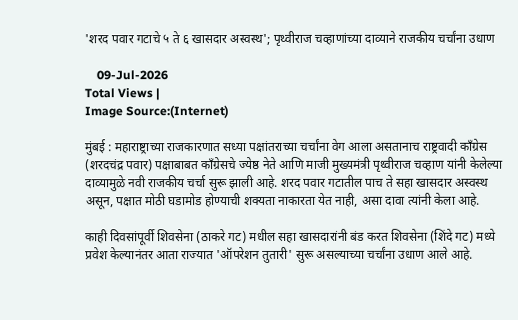'शरद पवार गटाचे ५ ते ६ खासदार अस्वस्थ'; पृथ्वीराज चव्हाणांच्या दाव्याने राजकीय चर्चांना उधाण

    09-Jul-2026
Total Views |
Image Source:(Internet)

मुंबई : महाराष्ट्राच्या राजकारणात सध्या पक्षांतराच्या चर्चांना वेग आला असतानाच राष्ट्रवादी काँग्रेस (शरदचंद्र पवार) पक्षाबाबत काँग्रेसचे ज्येष्ठ नेते आणि माजी मुख्यमंत्री पृथ्वीराज चव्हाण यांनी केलेल्या दाव्यामुळे नवी राजकीय चर्चा सुरू झाली आहे. शरद पवार गटातील पाच ते सहा खासदार अस्वस्थ असून, पक्षात मोठी घडामोड होण्याची शक्यता नाकारता येत नाही, असा दावा त्यांनी केला आहे.

काही दिवसांपूर्वी शिवसेना (ठाकरे गट) मधील सहा खासदारांनी बंड करत शिवसेना (शिंदे गट) मध्ये प्रवेश केल्यानंतर आता राज्यात 'ऑपरेशन तुतारी' सुरू असल्याच्या चर्चांना उधाण आले आहे.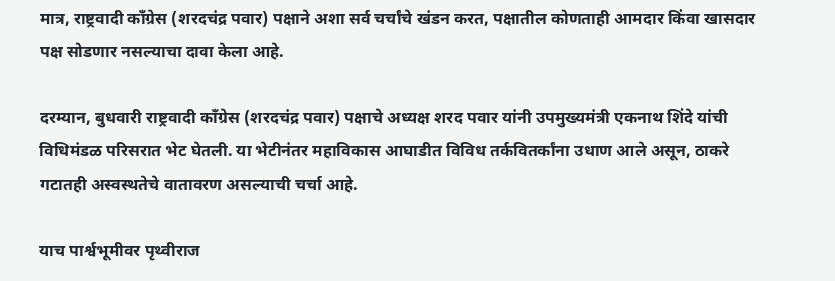मात्र, राष्ट्रवादी काँग्रेस (शरदचंद्र पवार) पक्षाने अशा सर्व चर्चांचे खंडन करत, पक्षातील कोणताही आमदार किंवा खासदार पक्ष सोडणार नसल्याचा दावा केला आहे.

दरम्यान, बुधवारी राष्ट्रवादी काँग्रेस (शरदचंद्र पवार) पक्षाचे अध्यक्ष शरद पवार यांनी उपमुख्यमंत्री एकनाथ शिंदे यांची विधिमंडळ परिसरात भेट घेतली. या भेटीनंतर महाविकास आघाडीत विविध तर्कवितर्कांना उधाण आले असून, ठाकरे गटातही अस्वस्थतेचे वातावरण असल्याची चर्चा आहे.

याच पार्श्वभूमीवर पृथ्वीराज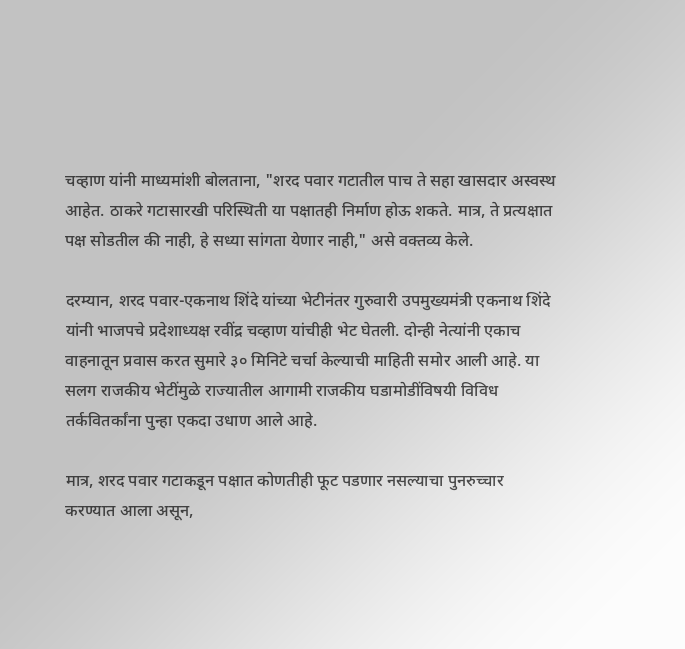चव्हाण यांनी माध्यमांशी बोलताना, "शरद पवार गटातील पाच ते सहा खासदार अस्वस्थ आहेत. ठाकरे गटासारखी परिस्थिती या पक्षातही निर्माण होऊ शकते. मात्र, ते प्रत्यक्षात पक्ष सोडतील की नाही, हे सध्या सांगता येणार नाही," असे वक्तव्य केले.

दरम्यान, शरद पवार-एकनाथ शिंदे यांच्या भेटीनंतर गुरुवारी उपमुख्यमंत्री एकनाथ शिंदे यांनी भाजपचे प्रदेशाध्यक्ष रवींद्र चव्हाण यांचीही भेट घेतली. दोन्ही नेत्यांनी एकाच वाहनातून प्रवास करत सुमारे ३० मिनिटे चर्चा केल्याची माहिती समोर आली आहे. या सलग राजकीय भेटींमुळे राज्यातील आगामी राजकीय घडामोडींविषयी विविध तर्कवितर्कांना पुन्हा एकदा उधाण आले आहे.

मात्र, शरद पवार गटाकडून पक्षात कोणतीही फूट पडणार नसल्याचा पुनरुच्चार करण्यात आला असून,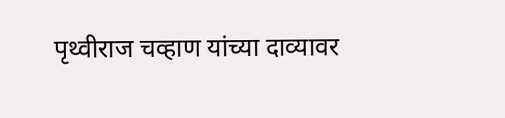पृथ्वीराज चव्हाण यांच्या दाव्यावर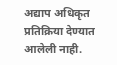अद्याप अधिकृत प्रतिक्रिया देण्यात आलेली नाही.